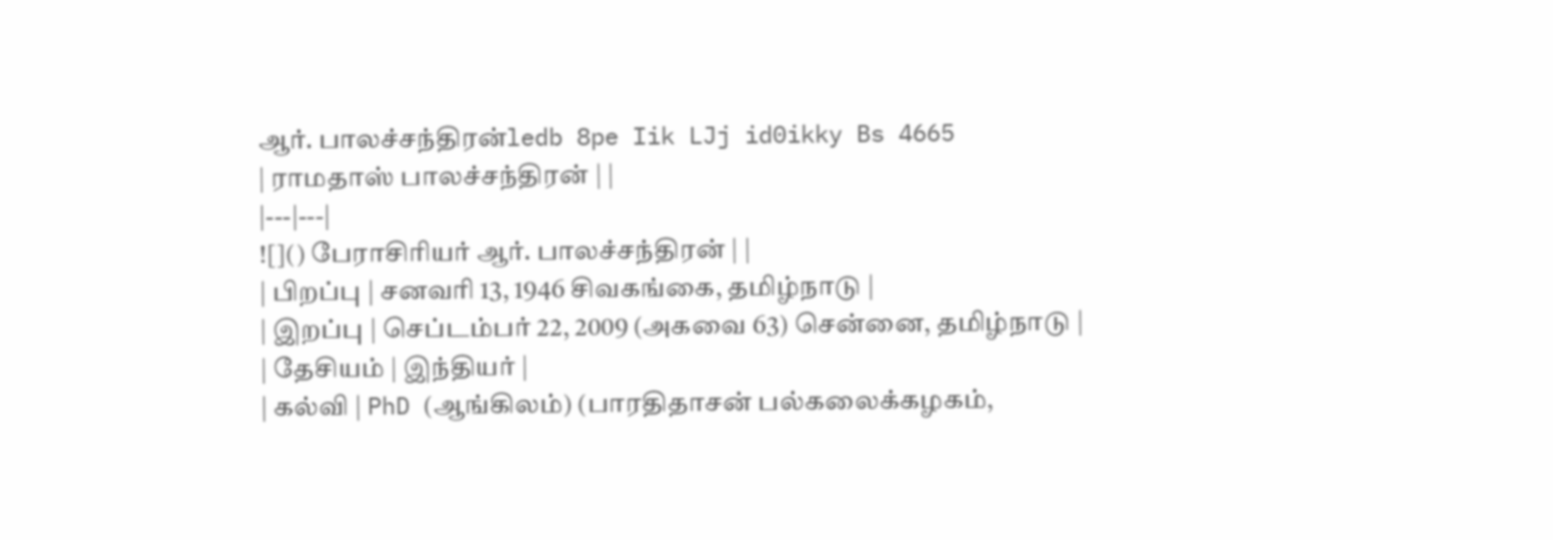ஆர். பாலச்சந்திரன்ledb 8pe Iik LJj id0ikky Bs 4665
| ராமதாஸ் பாலச்சந்திரன் | |
|---|---|
![]() பேராசிரியர் ஆர். பாலச்சந்திரன் | |
| பிறப்பு | சனவரி 13, 1946 சிவகங்கை, தமிழ்நாடு |
| இறப்பு | செப்டம்பர் 22, 2009 (அகவை 63) சென்னை, தமிழ்நாடு |
| தேசியம் | இந்தியர் |
| கல்வி | PhD (ஆங்கிலம்) (பாரதிதாசன் பல்கலைக்கழகம்,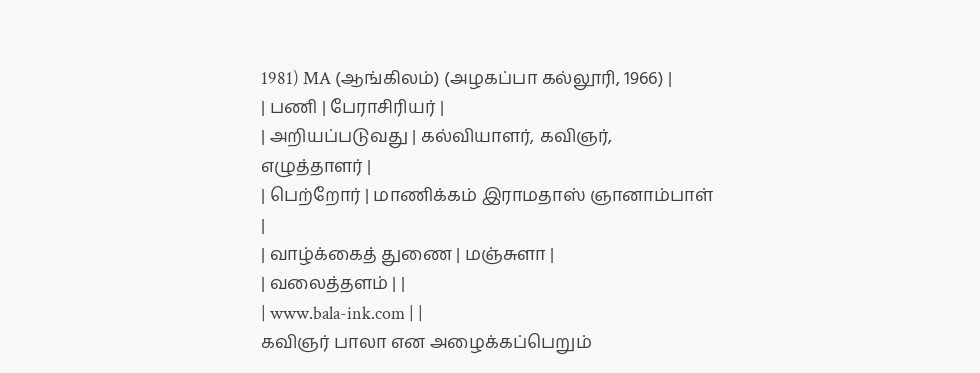1981) MA (ஆங்கிலம்) (அழகப்பா கல்லூரி, 1966) |
| பணி | பேராசிரியர் |
| அறியப்படுவது | கல்வியாளர், கவிஞர், எழுத்தாளர் |
| பெற்றோர் | மாணிக்கம் இராமதாஸ் ஞானாம்பாள் |
| வாழ்க்கைத் துணை | மஞ்சுளா |
| வலைத்தளம் | |
| www.bala-ink.com | |
கவிஞர் பாலா என அழைக்கப்பெறும்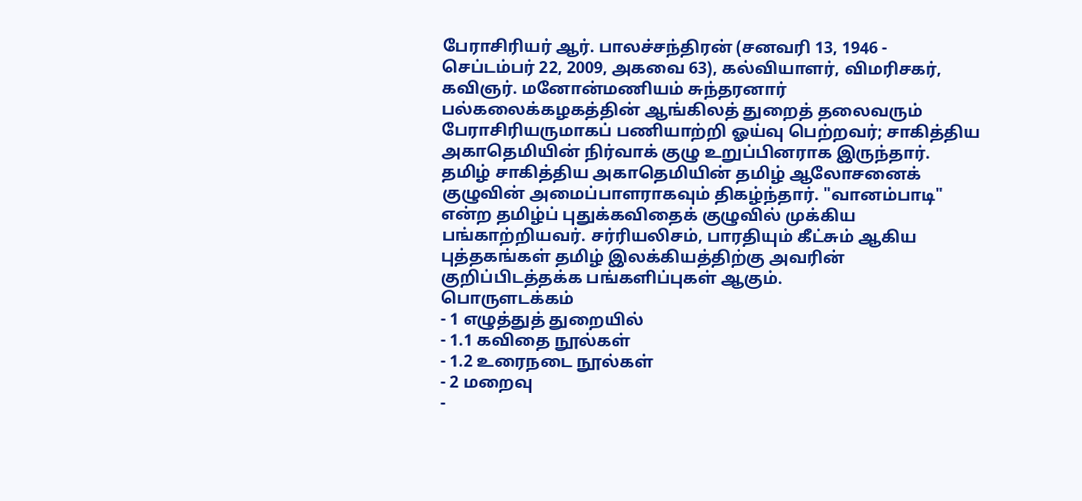பேராசிரியர் ஆர். பாலச்சந்திரன் (சனவரி 13, 1946 - செப்டம்பர் 22, 2009, அகவை 63), கல்வியாளர், விமரிசகர், கவிஞர். மனோன்மணியம் சுந்தரனார் பல்கலைக்கழகத்தின் ஆங்கிலத் துறைத் தலைவரும் பேராசிரியருமாகப் பணியாற்றி ஓய்வு பெற்றவர்; சாகித்திய அகாதெமியின் நிர்வாக் குழு உறுப்பினராக இருந்தார். தமிழ் சாகித்திய அகாதெமியின் தமிழ் ஆலோசனைக் குழுவின் அமைப்பாளராகவும் திகழ்ந்தார். "வானம்பாடி" என்ற தமிழ்ப் புதுக்கவிதைக் குழுவில் முக்கிய பங்காற்றியவர். சர்ரியலிசம், பாரதியும் கீட்சும் ஆகிய புத்தகங்கள் தமிழ் இலக்கியத்திற்கு அவரின் குறிப்பிடத்தக்க பங்களிப்புகள் ஆகும்.
பொருளடக்கம்
- 1 எழுத்துத் துறையில்
- 1.1 கவிதை நூல்கள்
- 1.2 உரைநடை நூல்கள்
- 2 மறைவு
-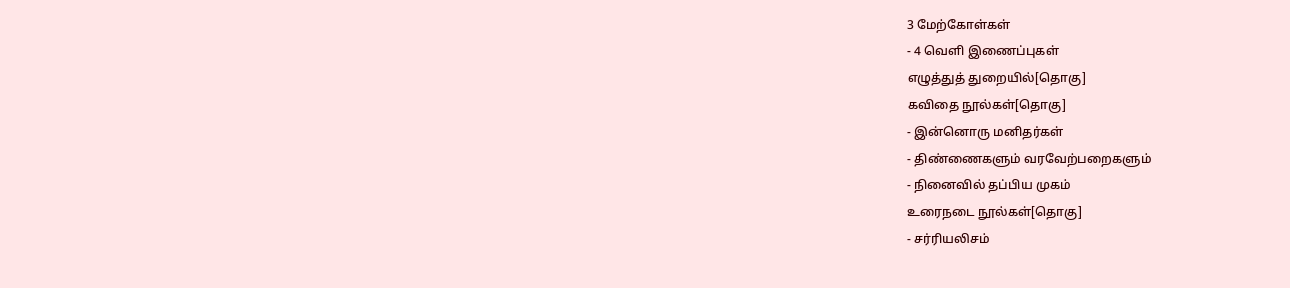3 மேற்கோள்கள்
- 4 வெளி இணைப்புகள்
எழுத்துத் துறையில்[தொகு]
கவிதை நூல்கள்[தொகு]
- இன்னொரு மனிதர்கள்
- திண்ணைகளும் வரவேற்பறைகளும்
- நினைவில் தப்பிய முகம்
உரைநடை நூல்கள்[தொகு]
- சர்ரியலிசம்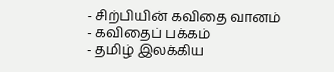- சிற்பியின் கவிதை வானம்
- கவிதைப் பக்கம்
- தமிழ் இலக்கிய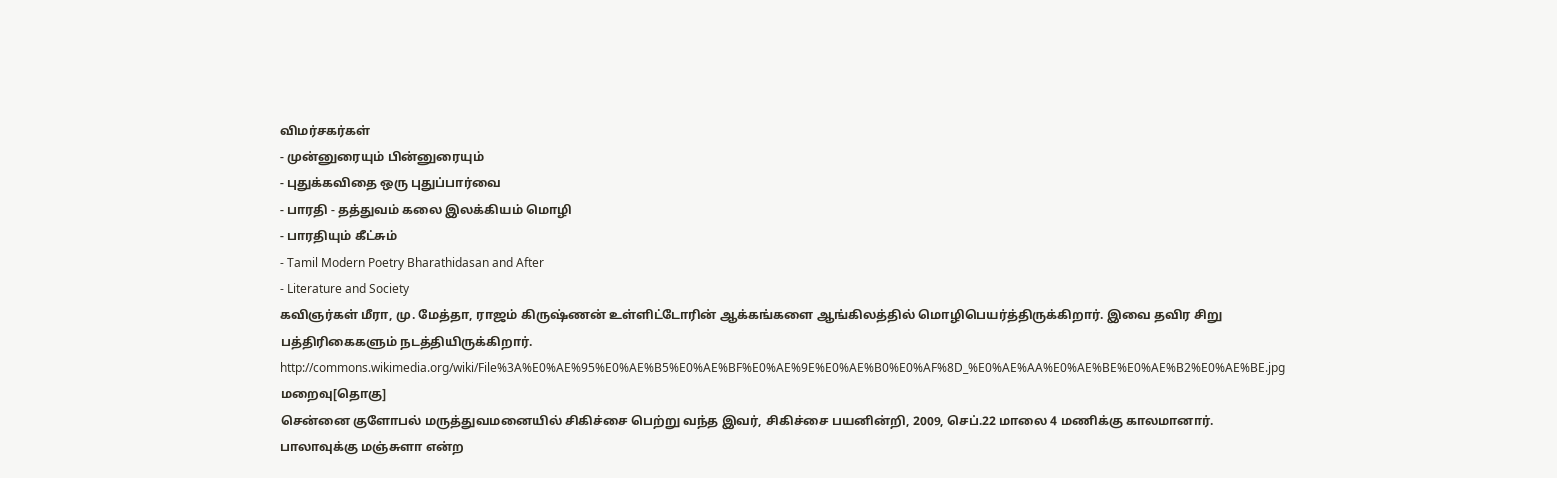விமர்சகர்கள்
- முன்னுரையும் பின்னுரையும்
- புதுக்கவிதை ஒரு புதுப்பார்வை
- பாரதி - தத்துவம் கலை இலக்கியம் மொழி
- பாரதியும் கீட்சும்
- Tamil Modern Poetry Bharathidasan and After
- Literature and Society
கவிஞர்கள் மீரா, மு. மேத்தா, ராஜம் கிருஷ்ணன் உள்ளிட்டோரின் ஆக்கங்களை ஆங்கிலத்தில் மொழிபெயர்த்திருக்கிறார். இவை தவிர சிறு பத்திரிகைகளும் நடத்தியிருக்கிறார். http://commons.wikimedia.org/wiki/File%3A%E0%AE%95%E0%AE%B5%E0%AE%BF%E0%AE%9E%E0%AE%B0%E0%AF%8D_%E0%AE%AA%E0%AE%BE%E0%AE%B2%E0%AE%BE.jpg
மறைவு[தொகு]
சென்னை குளோபல் மருத்துவமனையில் சிகிச்சை பெற்று வந்த இவர், சிகிச்சை பயனின்றி, 2009, செப்.22 மாலை 4 மணிக்கு காலமானார். பாலாவுக்கு மஞ்சுளா என்ற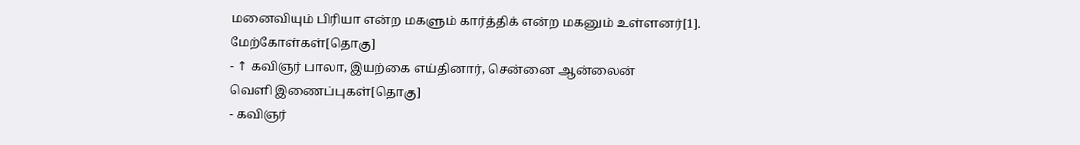மனைவியும் பிரியா என்ற மகளும் கார்த்திக் என்ற மகனும் உள்ளனர்[1].
மேற்கோள்கள்[தொகு]
- ↑ கவிஞர் பாலா, இயற்கை எய்தினார், சென்னை ஆன்லைன்
வெளி இணைப்புகள்[தொகு]
- கவிஞர்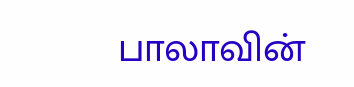பாலாவின்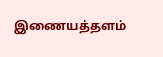இணையத்தளம்